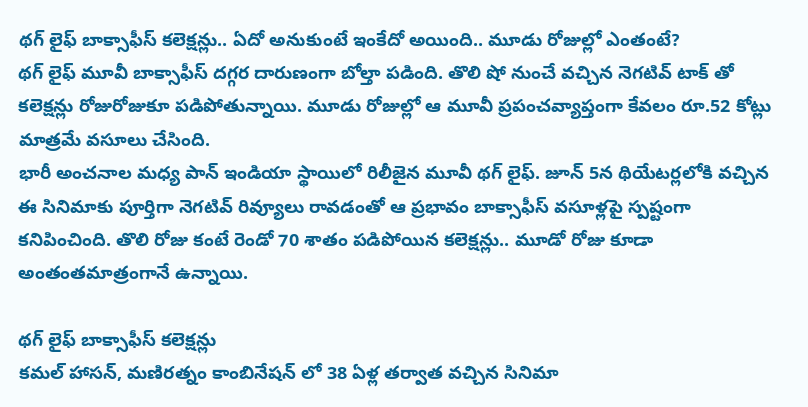థగ్ లైఫ్ బాక్సాఫీస్ కలెక్షన్లు.. ఏదో అనుకుంటే ఇంకేదో అయింది.. మూడు రోజుల్లో ఎంతంటే?
థగ్ లైఫ్ మూవీ బాక్సాఫీస్ దగ్గర దారుణంగా బోల్తా పడింది. తొలి షో నుంచే వచ్చిన నెగటివ్ టాక్ తో కలెక్షన్లు రోజురోజుకూ పడిపోతున్నాయి. మూడు రోజుల్లో ఆ మూవీ ప్రపంచవ్యాప్తంగా కేవలం రూ.52 కోట్లు మాత్రమే వసూలు చేసింది.
భారీ అంచనాల మధ్య పాన్ ఇండియా స్థాయిలో రిలీజైన మూవీ థగ్ లైఫ్. జూన్ 5న థియేటర్లలోకి వచ్చిన ఈ సినిమాకు పూర్తిగా నెగటివ్ రివ్యూలు రావడంతో ఆ ప్రభావం బాక్సాఫీస్ వసూళ్లపై స్పష్టంగా కనిపించింది. తొలి రోజు కంటే రెండో 70 శాతం పడిపోయిన కలెక్షన్లు.. మూడో రోజు కూడా అంతంతమాత్రంగానే ఉన్నాయి.

థగ్ లైఫ్ బాక్సాఫీస్ కలెక్షన్లు
కమల్ హాసన్, మణిరత్నం కాంబినేషన్ లో 38 ఏళ్ల తర్వాత వచ్చిన సినిమా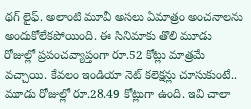థగ్ లైఫ్. అలాంటి మూవీ అసలు ఏమాత్రం అంచనాలను అందుకోలేకపోయింది. ఈ సినిమాకు తొలి మూడు రోజుల్లో ప్రపంచవ్యాప్తంగా రూ.52 కోట్లు మాత్రమే వచ్చాయి. కేవలం ఇండియా నెట్ కలెక్షన్లు చూసుకుంటే.. మూడు రోజుల్లో రూ.28.49 కోట్లుగా ఉంది. ఇవి చాలా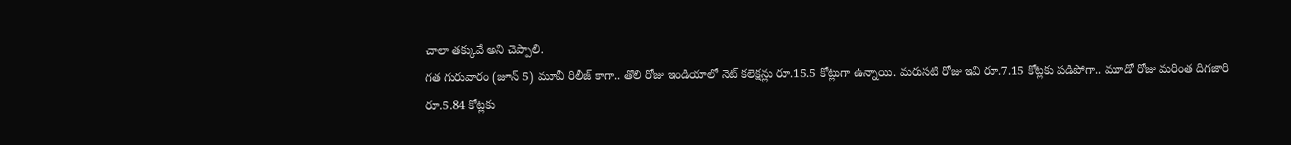చాలా తక్కువే అని చెప్పాలి.
గత గురువారం (జూన్ 5) మూవీ రిలీజ్ కాగా.. తొలి రోజు ఇండియాలో నెట్ కలెక్షన్లు రూ.15.5 కోట్లుగా ఉన్నాయి. మరుసటి రోజు ఇవి రూ.7.15 కోట్లకు పడిపోగా.. మూడో రోజు మరింత దిగజారి రూ.5.84 కోట్లకు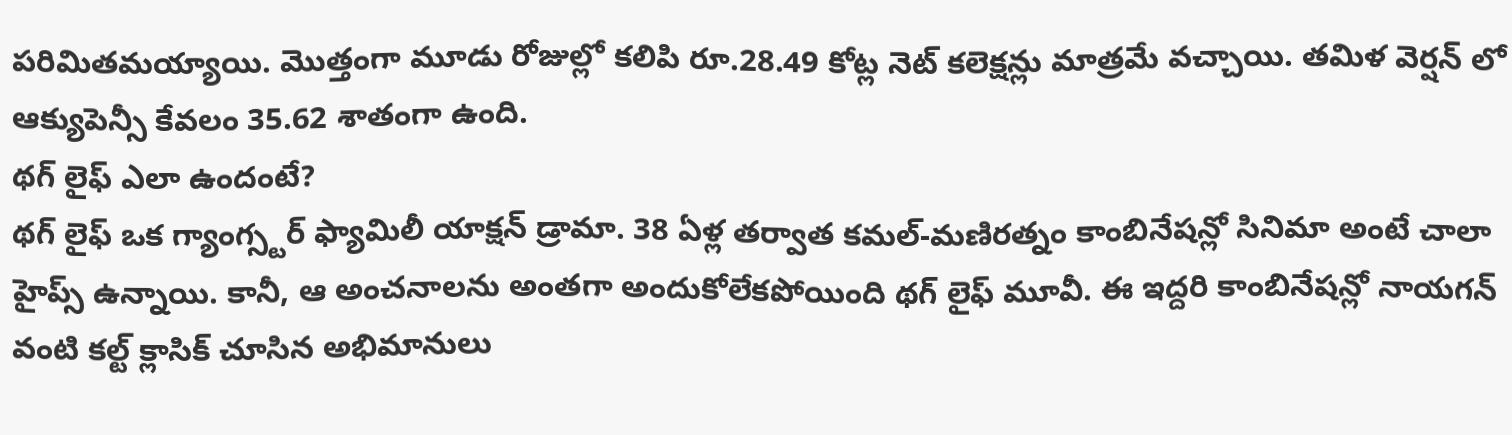పరిమితమయ్యాయి. మొత్తంగా మూడు రోజుల్లో కలిపి రూ.28.49 కోట్ల నెట్ కలెక్షన్లు మాత్రమే వచ్చాయి. తమిళ వెర్షన్ లో ఆక్యుపెన్సీ కేవలం 35.62 శాతంగా ఉంది.
థగ్ లైఫ్ ఎలా ఉందంటే?
థగ్ లైఫ్ ఒక గ్యాంగ్స్టర్ ఫ్యామిలీ యాక్షన్ డ్రామా. 38 ఏళ్ల తర్వాత కమల్-మణిరత్నం కాంబినేషన్లో సినిమా అంటే చాలా హైప్స్ ఉన్నాయి. కానీ, ఆ అంచనాలను అంతగా అందుకోలేకపోయింది థగ్ లైఫ్ మూవీ. ఈ ఇద్దరి కాంబినేషన్లో నాయగన్ వంటి కల్ట్ క్లాసిక్ చూసిన అభిమానులు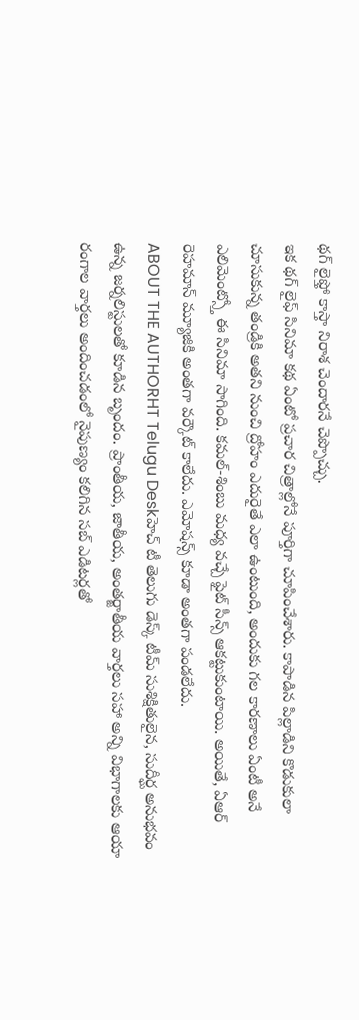థగ్ లైఫ్తో కాస్తా నిరాశ చెందారనే చెప్పొచ్చు.
ఇక థగ్ లైఫ్ సినిమా కథ ఏంటో ప్రచార చిత్రాల్లోనే పూర్తిగా చూపించేశారు. కాపాడిన పిల్లాడిని కొడుకులా చూసుకున్న తండ్రికి అతని నుంచి ద్రోహం ఎదురైతే ఎలా ఉంటుంది, అందుకు గల కారణాలు ఏంటీ అనే ఎలిమెంట్స్తో ఈ సినిమా సాగింది. కమల్-శింబు మధ్య వచ్చే ఫైట్ సీన్స్ ఆకట్టుకుంటాయి. అయితే, ఏఆర్ రెహమాన్ మ్యూజికి అంతగా వర్కౌట్ కాలేదు. ఎమోషన్స్ కూడా అంతగా పండలేదు.
ABOUT THE AUTHORHT Telugu Deskహెచ్ టీ తెలుగు డెస్క్ టీమ్ సుశిక్షితులైన, సుదీర్ఘ అనుభవం ఉన్న జర్నలిస్టులతో కూడిన బృందం. ప్రాంతీయ, జాతీయ, అంతర్జాతీయ వార్తలు సహా అన్ని విభాగాలకు ఆయా రంగాల వార్తలు అందించడంలో నైపుణ్యం కలిగిన సబ్ ఎడిటర్లతో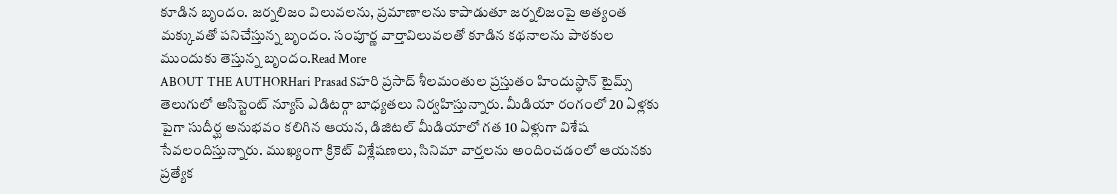కూడిన బృందం. జర్నలిజం విలువలను, ప్రమాణాలను కాపాడుతూ జర్నలిజంపై అత్యంత మక్కువతో పనిచేస్తున్న బృందం. సంపూర్ణ వార్తావిలువలతో కూడిన కథనాలను పాఠకుల ముందుకు తెస్తున్న బృందం.Read More
ABOUT THE AUTHORHari Prasad Sహరి ప్రసాద్ శీలమంతుల ప్రస్తుతం హిందుస్థాన్ టైమ్స్ తెలుగులో అసిస్టెంట్ న్యూస్ ఎడిటర్గా బాధ్యతలు నిర్వహిస్తున్నారు. మీడియా రంగంలో 20 ఏళ్లకు పైగా సుదీర్ఘ అనుభవం కలిగిన ఆయన, డిజిటల్ మీడియాలో గత 10 ఏళ్లుగా విశేష సేవలందిస్తున్నారు. ముఖ్యంగా క్రికెట్ విశ్లేషణలు, సినిమా వార్తలను అందించడంలో ఆయనకు ప్రత్యేక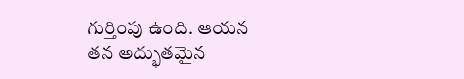గుర్తింపు ఉంది. ఆయన తన అద్భుతమైన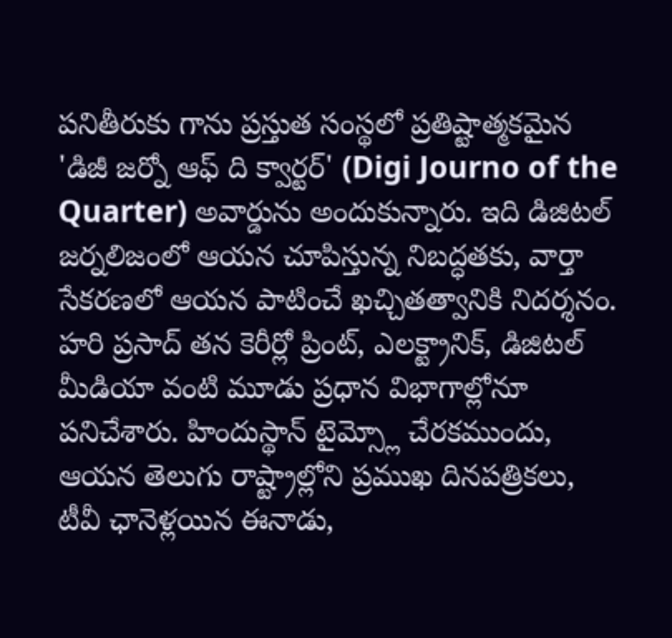పనితీరుకు గాను ప్రస్తుత సంస్థలో ప్రతిష్టాత్మకమైన 'డిజీ జర్నో ఆఫ్ ది క్వార్టర్' (Digi Journo of the Quarter) అవార్డును అందుకున్నారు. ఇది డిజిటల్ జర్నలిజంలో ఆయన చూపిస్తున్న నిబద్ధతకు, వార్తా సేకరణలో ఆయన పాటించే ఖచ్చితత్వానికి నిదర్శనం. హరి ప్రసాద్ తన కెరీర్లో ప్రింట్, ఎలక్ట్రానిక్, డిజిటల్ మీడియా వంటి మూడు ప్రధాన విభాగాల్లోనూ పనిచేశారు. హిందుస్థాన్ టైమ్స్లో చేరకముందు, ఆయన తెలుగు రాష్ట్రాల్లోని ప్రముఖ దినపత్రికలు, టీవీ ఛానెళ్లయిన ఈనాడు,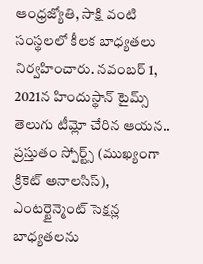ఆంధ్రజ్యోతి, సాక్షి వంటి సంస్థలలో కీలక బాధ్యతలు నిర్వహించారు. నవంబర్ 1, 2021న హిందుస్థాన్ టైమ్స్ తెలుగు టీమ్లో చేరిన ఆయన.. ప్రస్తుతం స్పోర్ట్స్ (ముఖ్యంగా క్రికెట్ అనాలసిస్), ఎంటర్టైన్మెంట్ సెక్షన్ల బాధ్యతలను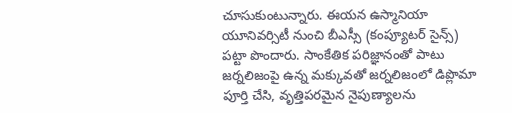చూసుకుంటున్నారు. ఈయన ఉస్మానియా యూనివర్సిటీ నుంచి బీఎస్సీ (కంప్యూటర్ సైన్స్) పట్టా పొందారు. సాంకేతిక పరిజ్ఞానంతో పాటు జర్నలిజంపై ఉన్న మక్కువతో జర్నలిజంలో డిప్లొమా పూర్తి చేసి, వృత్తిపరమైన నైపుణ్యాలను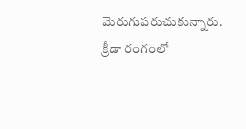మెరుగుపరుచుకున్నారు. క్రీడా రంగంలో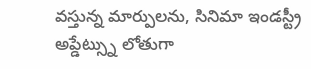వస్తున్న మార్పులను, సినిమా ఇండస్ట్రీ అప్డేట్స్ను లోతుగా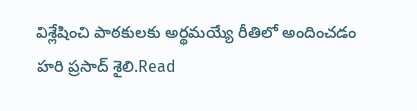విశ్లేషించి పాఠకులకు అర్థమయ్యే రీతిలో అందించడం హరి ప్రసాద్ శైలి.Read